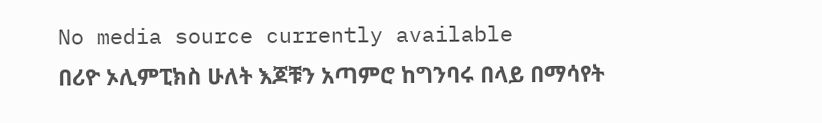No media source currently available
በሪዮ ኦሊምፒክስ ሁለት እጆቹን አጣምሮ ከግንባሩ በላይ በማሳየት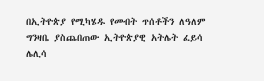በኢትዮጵያ የሚካሄዱ የመብት ጥሰቶችን ለዓለም ግንዛቤ ያስጨበጠው ኢትዮጵያዊ አትሌት ፈይሳ ሌሊሳ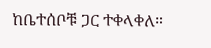ከቤተሰቦቹ ጋር ተቀላቀለ።